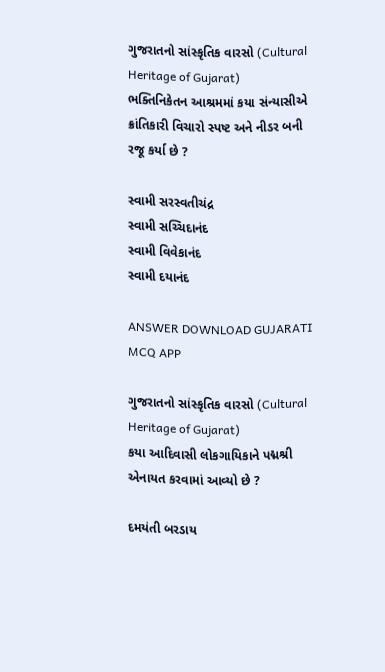ગુજરાતનો સાંસ્કૃતિક વારસો (Cultural Heritage of Gujarat)
ભક્તિનિકેતન આશ્રમમાં કયા સંન્યાસીએ ક્રાંતિકારી વિચારો સ્પષ્ટ અને નીડર બની રજૂ કર્યા છે ?

સ્વામી સરસ્વતીચંદ્ર
સ્વામી સચ્ચિદાનંદ
સ્વામી વિવેકાનંદ
સ્વામી દયાનંદ

ANSWER DOWNLOAD GUJARATI MCQ APP

ગુજરાતનો સાંસ્કૃતિક વારસો (Cultural Heritage of Gujarat)
કયા આદિવાસી લોકગાયિકાને પદ્મશ્રી એનાયત કરવામાં આવ્યો છે ?

દમયંતી બરડાય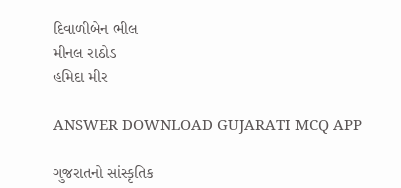દિવાળીબેન ભીલ
મીનલ રાઠોડ
હમિદા મીર

ANSWER DOWNLOAD GUJARATI MCQ APP

ગુજરાતનો સાંસ્કૃતિક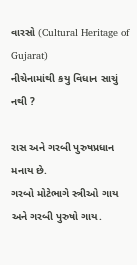વારસો (Cultural Heritage of Gujarat)
નીચેનામાંથી કયુ વિધાન સાચું નથી ?

રાસ અને ગરબી પુરુષપ્રધાન મનાય છે.
ગરબો મોટેભાગે સ્ત્રીઓ ગાય અને ગરબી પુરુષો ગાય.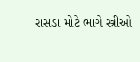રાસડા મોટે ભાગે સ્ત્રીઓ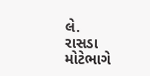લે.
રાસડા મોટેભાગે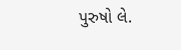પુરુષો લે.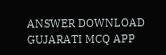ANSWER DOWNLOAD GUJARATI MCQ APP